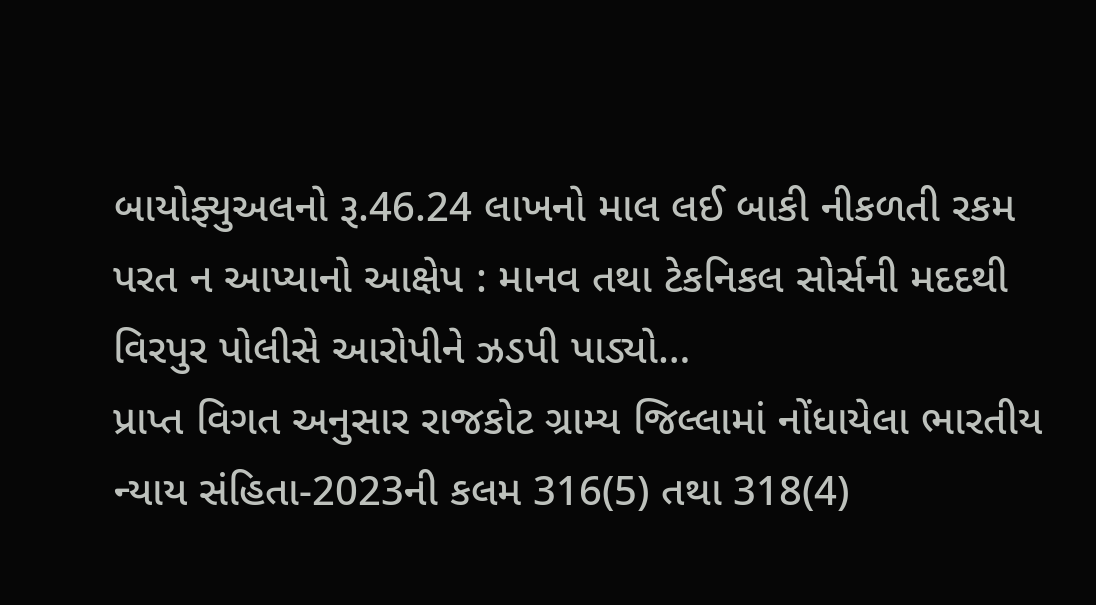બાયોફ્યુઅલનો રૂ.46.24 લાખનો માલ લઈ બાકી નીકળતી રકમ પરત ન આપ્યાનો આક્ષેપ : માનવ તથા ટેકનિકલ સોર્સની મદદથી વિરપુર પોલીસે આરોપીને ઝડપી પાડ્યો…
પ્રાપ્ત વિગત અનુસાર રાજકોટ ગ્રામ્ય જિલ્લામાં નોંધાયેલા ભારતીય ન્યાય સંહિતા-2023ની કલમ 316(5) તથા 318(4)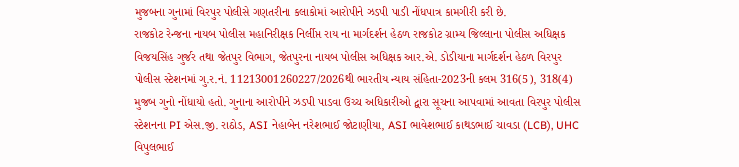મુજબના ગુનામાં વિરપુર પોલીસે ગણતરીના કલાકોમાં આરોપીને ઝડપી પાડી નોંધપાત્ર કામગીરી કરી છે.
રાજકોટ રેન્જના નાયબ પોલીસ મહાનિરીક્ષક નિર્લીપ્ત રાય ના માર્ગદર્શન હેઠળ રાજકોટ ગ્રામ્ય જિલ્લાના પોલીસ અધિક્ષક વિજયસિંહ ગુર્જર તથા જેતપુર વિભાગ, જેતપુરના નાયબ પોલીસ અધિક્ષક આર.એ. ડોડીયાના માર્ગદર્શન હેઠળ વિરપુર પોલીસ સ્ટેશનમાં ગુ.ર.નં. 11213001260227/2026થી ભારતીય ન્યાય સંહિતા-2023ની કલમ 316(5), 318(4) મુજબ ગુનો નોંધાયો હતો. ગુનાના આરોપીને ઝડપી પાડવા ઉચ્ચ અધિકારીઓ દ્વારા સૂચના આપવામાં આવતા વિરપુર પોલીસ સ્ટેશનના PI એસ.જી. રાઠોડ, ASI નેહાબેન નરેશભાઈ જોટાણીયા, ASI ભાવેશભાઈ કાથડભાઈ ચાવડા (LCB), UHC વિપુલભાઈ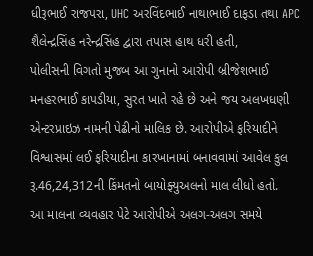ધીરૂભાઈ રાજપરા, UHC અરવિંદભાઈ નાથાભાઈ દાફડા તથા APC શૈલેન્દ્રસિંહ નરેન્દ્રસિંહ દ્વારા તપાસ હાથ ધરી હતી,
પોલીસની વિગતો મુજબ આ ગુનાનો આરોપી બ્રીજેશભાઈ મનહરભાઈ કાપડીયા, સુરત ખાતે રહે છે અને જય અલખધણી એન્ટરપ્રાઇઝ નામની પેઢીનો માલિક છે. આરોપીએ ફરિયાદીને વિશ્વાસમાં લઈ ફરિયાદીના કારખાનામાં બનાવવામાં આવેલ કુલ રૂ.46,24,312ની કિંમતનો બાયોફ્યુઅલનો માલ લીધો હતો.
આ માલના વ્યવહાર પેટે આરોપીએ અલગ-અલગ સમયે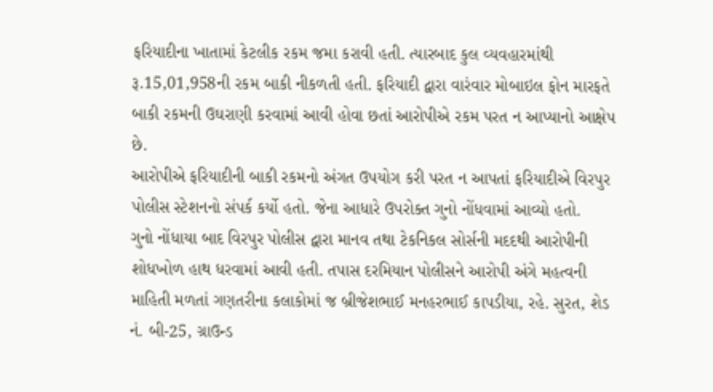ફરિયાદીના ખાતામાં કેટલીક રકમ જમા કરાવી હતી. ત્યારબાદ કુલ વ્યવહારમાંથી રૂ.15,01,958ની રકમ બાકી નીકળતી હતી. ફરિયાદી દ્વારા વારંવાર મોબાઇલ ફોન મારફતે બાકી રકમની ઉઘરાણી કરવામાં આવી હોવા છતાં આરોપીએ રકમ પરત ન આપ્યાનો આક્ષેપ છે.
આરોપીએ ફરિયાદીની બાકી રકમનો અંગત ઉપયોગ કરી પરત ન આપતાં ફરિયાદીએ વિરપુર પોલીસ સ્ટેશનનો સંપર્ક કર્યો હતો. જેના આધારે ઉપરોક્ત ગુનો નોંધવામાં આવ્યો હતો.
ગુનો નોંધાયા બાદ વિરપુર પોલીસ દ્વારા માનવ તથા ટેકનિકલ સોર્સની મદદથી આરોપીની શોધખોળ હાથ ધરવામાં આવી હતી. તપાસ દરમિયાન પોલીસને આરોપી અંગે મહત્વની માહિતી મળતાં ગણતરીના કલાકોમાં જ બ્રીજેશભાઈ મનહરભાઈ કાપડીયા, રહે. સુરત, શેડ નં. બી-25, ગ્રાઉન્ડ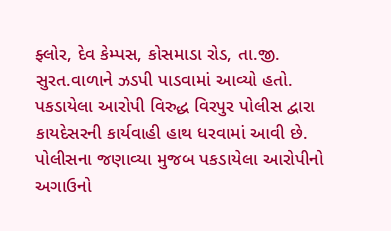ફ્લોર, દેવ કેમ્પસ, કોસમાડા રોડ, તા.જી. સુરત.વાળાને ઝડપી પાડવામાં આવ્યો હતો.
પકડાયેલા આરોપી વિરુદ્ધ વિરપુર પોલીસ દ્વારા કાયદેસરની કાર્યવાહી હાથ ધરવામાં આવી છે.
પોલીસના જણાવ્યા મુજબ પકડાયેલા આરોપીનો અગાઉનો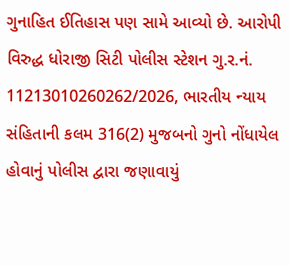ગુનાહિત ઈતિહાસ પણ સામે આવ્યો છે. આરોપી વિરુદ્ધ ધોરાજી સિટી પોલીસ સ્ટેશન ગુ.ર.નં. 11213010260262/2026, ભારતીય ન્યાય સંહિતાની કલમ 316(2) મુજબનો ગુનો નોંધાયેલ હોવાનું પોલીસ દ્વારા જણાવાયું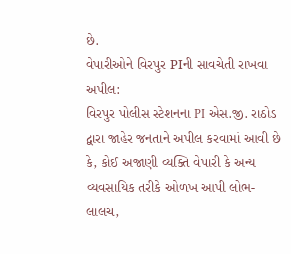છે.
વેપારીઓને વિરપુર PIની સાવચેતી રાખવા અપીલ:
વિરપુર પોલીસ સ્ટેશનના PI એસ.જી. રાઠોડ દ્વારા જાહેર જનતાને અપીલ કરવામાં આવી છે કે, કોઈ અજાણી વ્યક્તિ વેપારી કે અન્ય વ્યવસાયિક તરીકે ઓળખ આપી લોભ-લાલચ,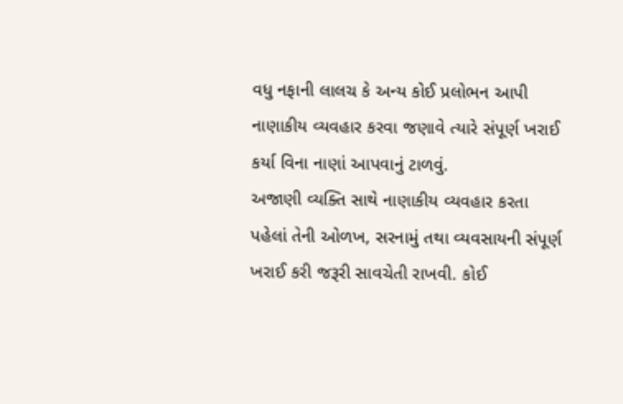વધુ નફાની લાલચ કે અન્ય કોઈ પ્રલોભન આપી નાણાકીય વ્યવહાર કરવા જણાવે ત્યારે સંપૂર્ણ ખરાઈ કર્યા વિના નાણાં આપવાનું ટાળવું.
અજાણી વ્યક્તિ સાથે નાણાકીય વ્યવહાર કરતા પહેલાં તેની ઓળખ, સરનામું તથા વ્યવસાયની સંપૂર્ણ ખરાઈ કરી જરૂરી સાવચેતી રાખવી. કોઈ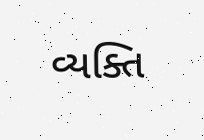વ્યક્તિ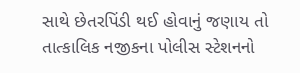સાથે છેતરપિંડી થઈ હોવાનું જણાય તો તાત્કાલિક નજીકના પોલીસ સ્ટેશનનો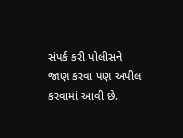સંપર્ક કરી પોલીસને જાણ કરવા પણ અપીલ કરવામાં આવી છે.